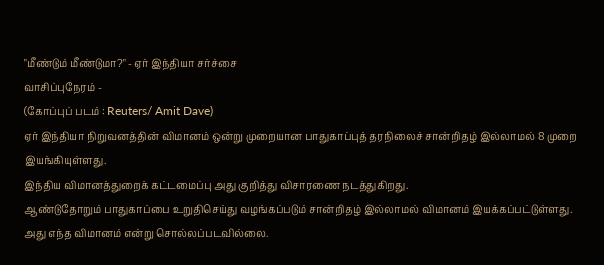"மீண்டும் மீண்டுமா?" - ஏர் இந்தியா சர்ச்சை
வாசிப்புநேரம் -
(கோப்புப் படம் : Reuters/ Amit Dave)
ஏர் இந்தியா நிறுவனத்தின் விமானம் ஒன்று முறையான பாதுகாப்புத் தரநிலைச் சான்றிதழ் இல்லாமல் 8 முறை இயங்கியுள்ளது.
இந்திய விமானத்துறைக் கட்டமைப்பு அது குறித்து விசாரணை நடத்துகிறது.
ஆண்டுதோறும் பாதுகாப்பை உறுதிசெய்து வழங்கப்படும் சான்றிதழ் இல்லாமல் விமானம் இயக்கப்பட்டுள்ளது.
அது எந்த விமானம் என்று சொல்லப்படவில்லை.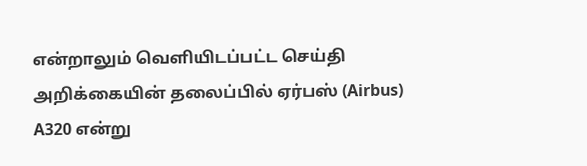என்றாலும் வெளியிடப்பட்ட செய்தி அறிக்கையின் தலைப்பில் ஏர்பஸ் (Airbus) A320 என்று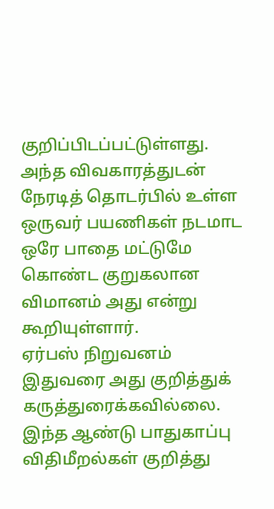குறிப்பிடப்பட்டுள்ளது.
அந்த விவகாரத்துடன் நேரடித் தொடர்பில் உள்ள ஒருவர் பயணிகள் நடமாட ஒரே பாதை மட்டுமே கொண்ட குறுகலான விமானம் அது என்று கூறியுள்ளார்.
ஏர்பஸ் நிறுவனம் இதுவரை அது குறித்துக் கருத்துரைக்கவில்லை.
இந்த ஆண்டு பாதுகாப்பு விதிமீறல்கள் குறித்து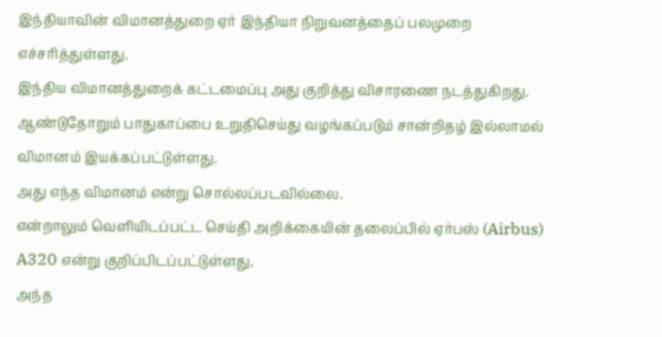இந்தியாவின் விமானத்துறை ஏர் இந்தியா நிறுவனத்தைப் பலமுறை எச்சரித்துள்ளது.
இந்திய விமானத்துறைக் கட்டமைப்பு அது குறித்து விசாரணை நடத்துகிறது.
ஆண்டுதோறும் பாதுகாப்பை உறுதிசெய்து வழங்கப்படும் சான்றிதழ் இல்லாமல் விமானம் இயக்கப்பட்டுள்ளது.
அது எந்த விமானம் என்று சொல்லப்படவில்லை.
என்றாலும் வெளியிடப்பட்ட செய்தி அறிக்கையின் தலைப்பில் ஏர்பஸ் (Airbus) A320 என்று குறிப்பிடப்பட்டுள்ளது.
அந்த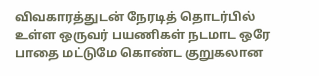விவகாரத்துடன் நேரடித் தொடர்பில் உள்ள ஒருவர் பயணிகள் நடமாட ஒரே பாதை மட்டுமே கொண்ட குறுகலான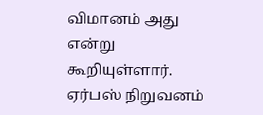விமானம் அது என்று கூறியுள்ளார்.
ஏர்பஸ் நிறுவனம்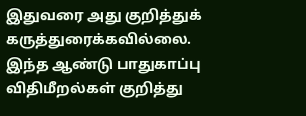இதுவரை அது குறித்துக் கருத்துரைக்கவில்லை.
இந்த ஆண்டு பாதுகாப்பு விதிமீறல்கள் குறித்து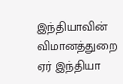இந்தியாவின் விமானத்துறை ஏர் இந்தியா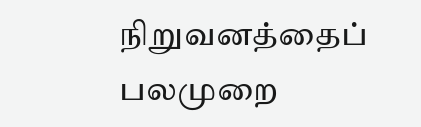நிறுவனத்தைப் பலமுறை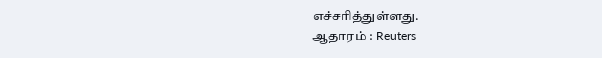எச்சரித்துள்ளது.
ஆதாரம் : Reuters